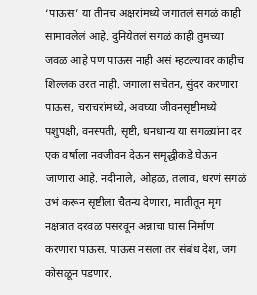‘पाऊस’ या तीनच अक्षरांमध्ये जगातलं सगळं काही सामावलेलं आहे. दुनियेतलं सगळं काही तुमच्या जवळ आहे पण पाऊस नाही असं म्हटल्यावर काहीच शिल्लक उरत नाही. जगाला सचेतन, सुंदर करणारा पाऊस, चराचरांमध्ये, अवघ्या जीवनसृष्टीमध्ये पशुपक्षी, वनस्पती, सृष्टी, धनधान्य या सगळ्यांना दर एक वर्षाला नवजीवन देऊन समृद्धीकडे घेऊन जाणारा आहे. नदीनाले, ओहळ, तलाव, धरणं सगळं उभं करून सृष्टीला चैतन्य देणारा, मातीतून मृग नक्षत्रात दरवळ पसरवून अन्नाचा घास निर्माण करणारा पाऊस. पाऊस नसला तर संबंध देश, जग कोसळून पडणार.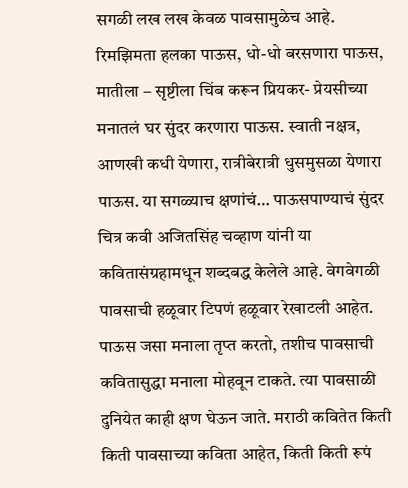सगळी लख लख केवळ पावसामुळेच आहे. रिमझिमता हलका पाऊस, धो-धो बरसणारा पाऊस, मातीला – सृष्टीला चिंब करून प्रियकर- प्रेयसीच्या मनातलं घर सुंदर करणारा पाऊस. स्वाती नक्षत्र, आणखी कधी येणारा, रात्रीबेरात्री धुसमुसळा येणारा पाऊस. या सगळ्याच क्षणांचं… पाऊसपाण्याचं सुंदर चित्र कवी अजितसिंह चव्हाण यांनी या कवितासंग्रहामधून शब्दबद्ध केलेले आहे. वेगवेगळी पावसाची हळूवार टिपणं हळूवार रेखाटली आहेत. पाऊस जसा मनाला तृप्त करतो, तशीच पावसाची कवितासुद्धा मनाला मोहवून टाकते. त्या पावसाळी दुनियेत काही क्षण घेऊन जाते. मराठी कवितेत किती किती पावसाच्या कविता आहेत, किती किती रूपं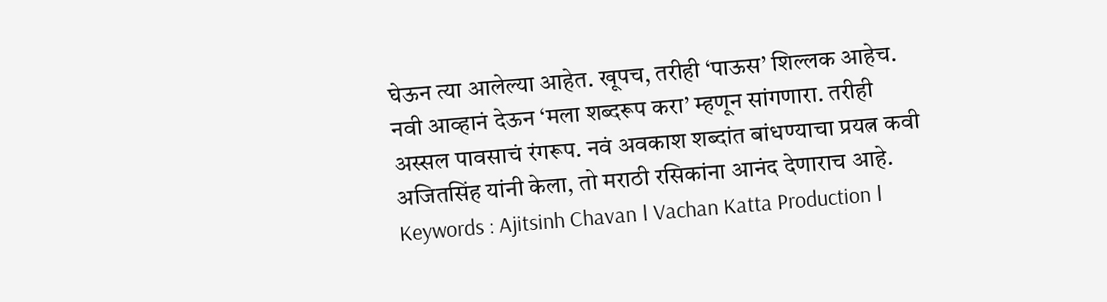घेऊन त्या आलेल्या आहेत. खूपच, तरीही ‘पाऊस’ शिल्लक आहेच. नवी आव्हानं देऊन ‘मला शब्दरूप करा’ म्हणून सांगणारा. तरीही अस्सल पावसाचं रंगरूप. नवं अवकाश शब्दांत बांधण्याचा प्रयत्न कवी अजितसिंह यांनी केला, तो मराठी रसिकांना आनंद देणाराच आहे.
Keywords : Ajitsinh Chavan ǀ Vachan Katta Production ǀ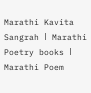Marathi Kavita Sangrah ǀ Marathi Poetry books ǀ Marathi Poem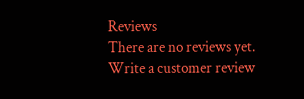Reviews
There are no reviews yet.
Write a customer review